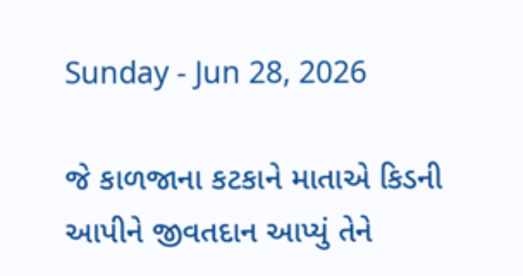Sunday - Jun 28, 2026

જે કાળજાના કટકાને માતાએ કિડની આપીને જીવતદાન આપ્યું તેને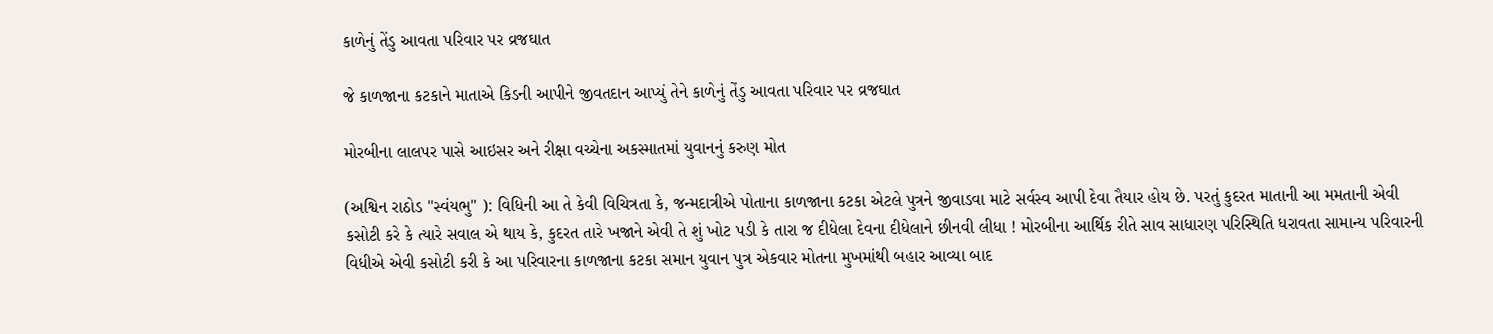કાળેનું તેંડુ આવતા પરિવાર પર વ્રજઘાત

જે કાળજાના કટકાને માતાએ કિડની આપીને જીવતદાન આપ્યું તેને કાળેનું તેંડુ આવતા પરિવાર પર વ્રજઘાત

મોરબીના લાલપર પાસે આઇસર અને રીક્ષા વચ્ચેના અકસ્માતમાં યુવાનનું કરુણ મોત

(અશ્વિન રાઠોડ "સ્વંયભુ" ): વિધિની આ તે કેવી વિચિત્રતા કે, જન્મદાત્રીએ પોતાના કાળજાના કટકા એટલે પુત્રને જીવાડવા માટે સર્વસ્વ આપી દેવા તૈયાર હોય છે. પરતું કુદરત માતાની આ મમતાની એવી કસોટી કરે કે ત્યારે સવાલ એ થાય કે, કુદરત તારે ખજાને એવી તે શું ખોટ પડી કે તારા જ દીધેલા દેવના દીધેલાને છીનવી લીધા ! મોરબીના આર્થિક રીતે સાવ સાધારણ પરિસ્થિતિ ધરાવતા સામાન્ય પરિવારની વિધીએ એવી કસોટી કરી કે આ પરિવારના કાળજાના કટકા સમાન યુવાન પુત્ર એકવાર મોતના મુખમાંથી બહાર આવ્યા બાદ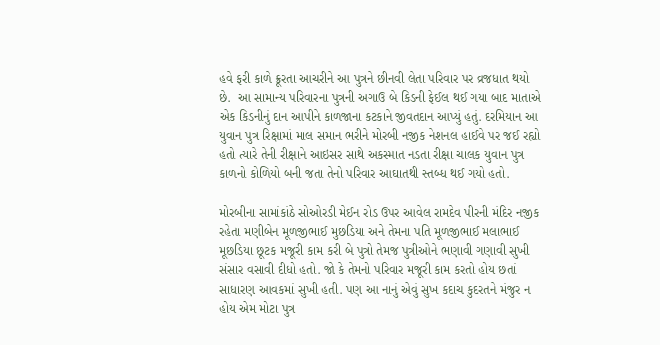હવે ફરી કાળે ક્રૂરતા આચરીને આ પુત્રને છીનવી લેતા પરિવાર પર વ્રજધાત થયો છે.  આ સામાન્ય પરિવારના પુત્રની અગાઉ બે કિડની ફેઈલ થઈ ગયા બાદ માતાએ એક કિડનીનું દાન આપીને કાળજાના કટકાને જીવતદાન આપ્યું હતું. દરમિયાન આ યુવાન પુત્ર રિક્ષામાં માલ સમાન ભરીને મોરબી નજીક નેશનલ હાઈવે પર જઈ રહ્યો હતો ત્યારે તેની રીક્ષાને આઇસર સાથે અકસ્માત નડતા રીક્ષા ચાલક યુવાન પુત્ર કાળનો કોળિયો બની જતા તેનો પરિવાર આઘાતથી સ્તબ્ધ થઈ ગયો હતો.

મોરબીના સામાંકાંઠે સોઓરડી મેઈન રોડ ઉપર આવેલ રામદેવ પીરની મંદિર નજીક રહેતા મણીબેન મૂળજીભાઈ મુછડિયા અને તેમના પતિ મૂળજીભાઈ મલાભાઈ મૂછડિયા છૂટક મજૂરી કામ કરી બે પુત્રો તેમજ પુત્રીઓને ભણાવી ગણાવી સુખી સંસાર વસાવી દીધો હતો. જો કે તેમનો પરિવાર મજૂરી કામ કરતો હોય છતાં સાધારણ આવકમાં સુખી હતી. પણ આ નાનું એવું સુખ કદાચ કુદરતને મંજુર ન હોય એમ મોટા પુત્ર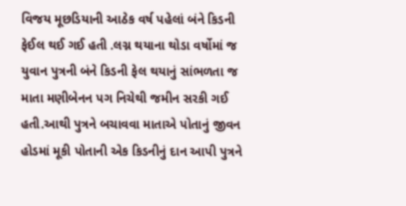વિજય મૂછડિયાની આઠેક વર્ષ પહેલાં બંને કિડની ફેઈલ થઈ ગઈ હતી .લગ્ન થયાના થોડા વર્ષોમાં જ યુવાન પુત્રની બંને કિડની ફેલ થયાનું સાંભળતા જ માતા મણીબેનન પગ નિચેથી જમીન સરકી ગઈ હતી.આથી પુત્રને બચાવવા માતાએ પોતાનું જીવન હોડમાં મૂકી પોતાની એક કિડનીનું દાન આપી પુત્રને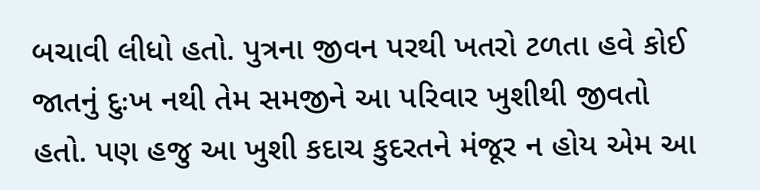બચાવી લીધો હતો. પુત્રના જીવન પરથી ખતરો ટળતા હવે કોઈ જાતનું દુઃખ નથી તેમ સમજીને આ પરિવાર ખુશીથી જીવતો હતો. પણ હજુ આ ખુશી કદાચ કુદરતને મંજૂર ન હોય એમ આ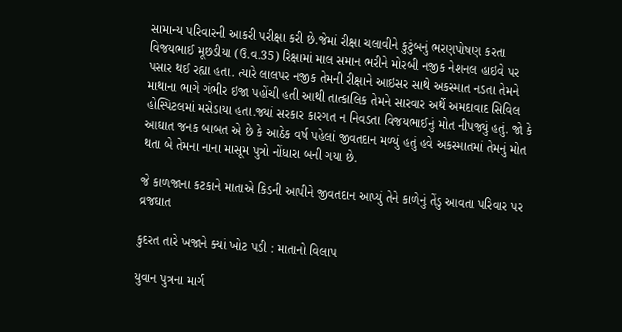સામાન્ય પરિવારની આકરી પરીક્ષા કરી છે.જેમાં રીક્ષા ચલાવીને કુટુંબનું ભરણપોષણ કરતા વિજયભાઈ મૂછડીયા (ઉ.વ.35) રિક્ષામાં માલ સમાન ભરીને મોરબી નજીક નેશનલ હાઇવે પર પસાર થઈ રહ્યા હતા. ત્યારે લાલપર નજીક તેમની રીક્ષાને આઇસર સાથે અકસ્માત નડતા તેમને માથાના ભાગે ગંભીર ઇજા પહોંચી હતી આથી તાત્કાલિક તેમને સારવાર અર્થે અમદાવાદ સિવિલ હોસ્પિટલમાં મસેડાયા હતા.જ્યાં સરકાર કારગત ન નિવડતા વિજયભાઈનું મોત નીપજ્યું હતું. જો કે આઘાત જનક બાબત એ છે કે આઠેક વર્ષ પહેલાં જીવતદાન મળ્યું હતું હવે અકસ્માતમાં તેમનું મોત થતા બે તેમના નાના માસૂમ પુત્રો નોંધારા બની ગયા છે.

જે કાળજાના કટકાને માતાએ કિડની આપીને જીવતદાન આપ્યું તેને કાળેનું તેંડુ આવતા પરિવાર પર વ્રજઘાત

કુદરત તારે ખજાને ક્યાં ખોટ પડી : માતાનો વિલાપ

યુવાન પુત્રના માર્ગ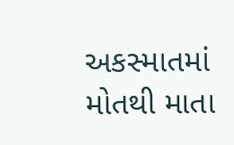અકસ્માતમાં મોતથી માતા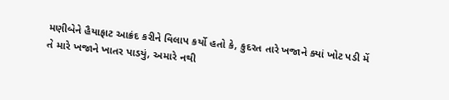મણીબેને હૈયાફાટ આક્રંદ કરીને વિલાપ કર્યો હતો કે, કુદરત તારે ખજાને ક્યાં ખોટ પડી મેં તે મારે ખજાને ખાતર પાડયું, અમારે નથી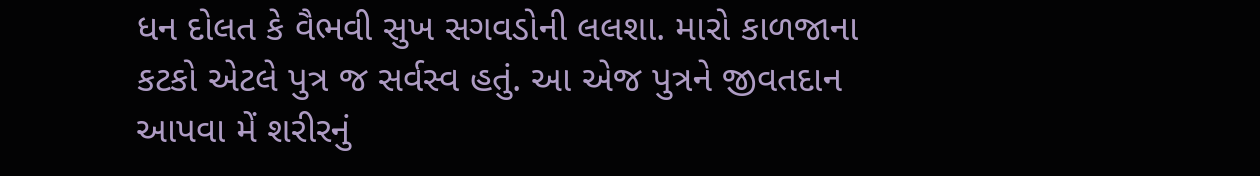ધન દોલત કે વૈભવી સુખ સગવડોની લલશા. મારો કાળજાના કટકો એટલે પુત્ર જ સર્વસ્વ હતું. આ એજ પુત્રને જીવતદાન આપવા મેં શરીરનું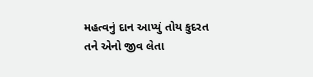મહત્વનું દાન આપ્યું તોય કુદરત તને એનો જીવ લેતા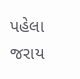પહેલા જરાય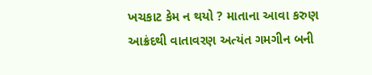ખચકાટ કેમ ન થયો ? માતાના આવા કરુણ આક્રંદથી વાતાવરણ અત્યંત ગમગીન બની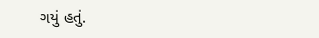ગયું હતું.